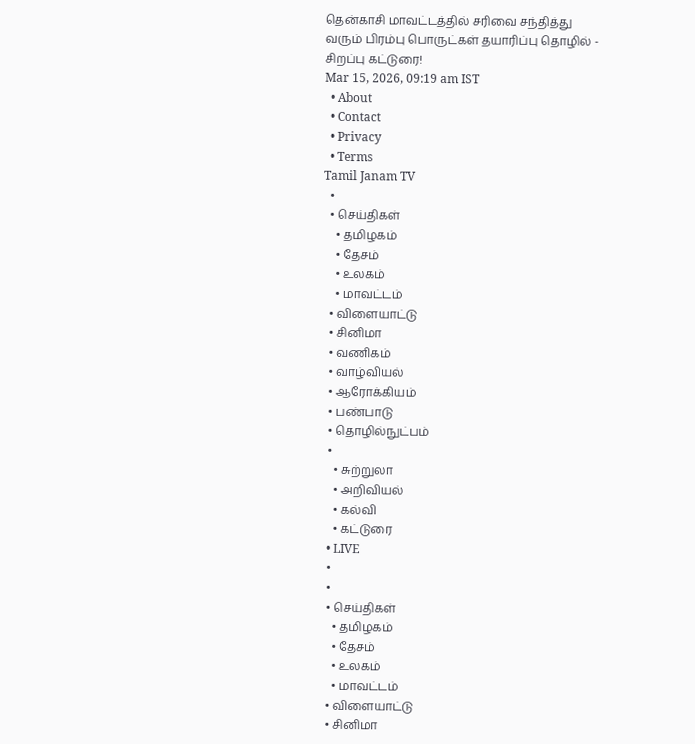தென்காசி மாவட்டத்தில் சரிவை சந்தித்து வரும் பிரம்பு பொருட்கள் தயாரிப்பு தொழில் - சிறப்பு கட்டுரை!
Mar 15, 2026, 09:19 am IST
  • About
  • Contact
  • Privacy
  • Terms
Tamil Janam TV
  •
  • செய்திகள்
    • தமிழகம்
    • தேசம்
    • உலகம்
    • மாவட்டம்
  • விளையாட்டு
  • சினிமா
  • வணிகம்
  • வாழ்வியல்
  • ஆரோக்கியம்
  • பண்பாடு
  • தொழில்நுட்பம்
  •
    • சுற்றுலா
    • அறிவியல்
    • கல்வி
    • கட்டுரை
  • LIVE
  •
  •
  • செய்திகள்
    • தமிழகம்
    • தேசம்
    • உலகம்
    • மாவட்டம்
  • விளையாட்டு
  • சினிமா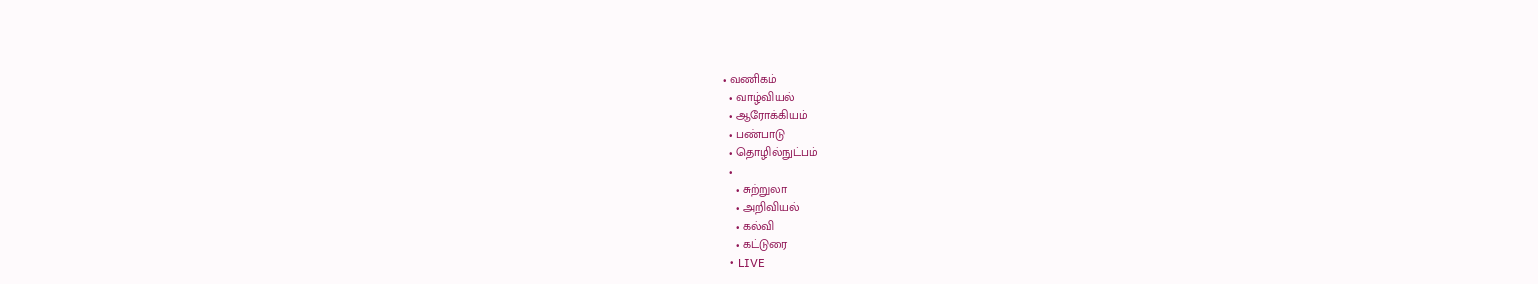• வணிகம்
  • வாழ்வியல்
  • ஆரோக்கியம்
  • பண்பாடு
  • தொழில்நுட்பம்
  •
    • சுற்றுலா
    • அறிவியல்
    • கல்வி
    • கட்டுரை
  • LIVE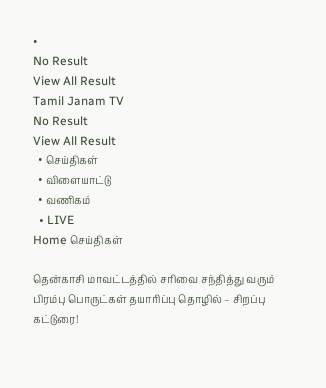•
No Result
View All Result
Tamil Janam TV
No Result
View All Result
  • செய்திகள்
  • விளையாட்டு
  • வணிகம்
  • LIVE
Home செய்திகள்

தென்காசி மாவட்டத்தில் சரிவை சந்தித்து வரும் பிரம்பு பொருட்கள் தயாரிப்பு தொழில் – சிறப்பு கட்டுரை!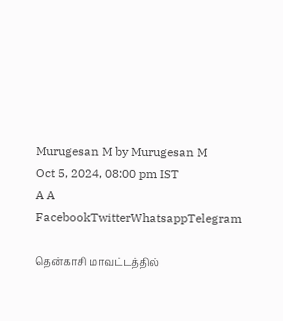Murugesan M by Murugesan M
Oct 5, 2024, 08:00 pm IST
A A
FacebookTwitterWhatsappTelegram

தென்காசி மாவட்டத்தில்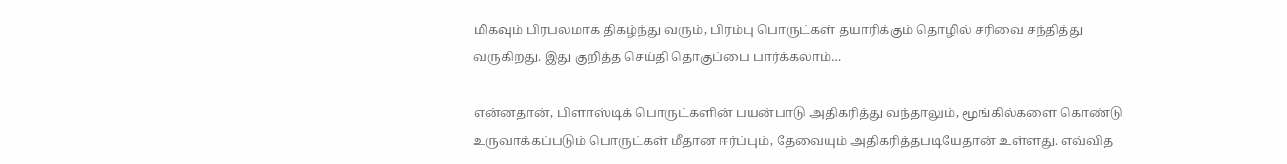மிகவும் பிரபலமாக திகழ்ந்து வரும், பிரம்பு பொருட்கள் தயாரிக்கும் தொழில் சரிவை சந்தித்து வருகிறது. இது குறித்த செய்தி தொகுப்பை பார்க்கலாம்…

என்னதான், பிளாஸ்டிக் பொருட்களின் பயன்பாடு அதிகரித்து வந்தாலும், மூங்கில்களை கொண்டு உருவாக்கப்படும் பொருட்கள் மீதான ஈர்ப்பும், தேவையும் அதிகரித்தபடியேதான் உள்ளது. எவ்வித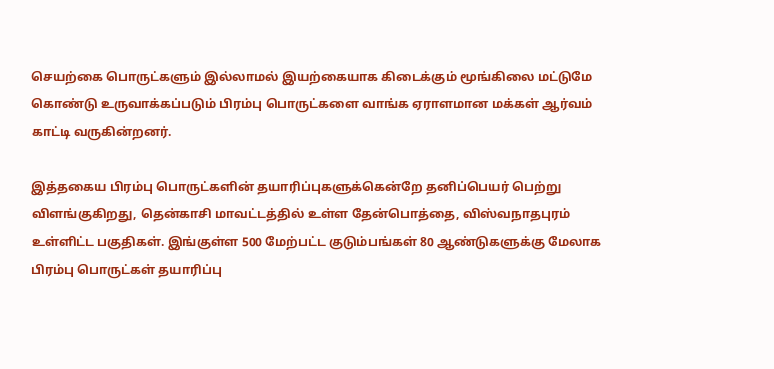செயற்கை பொருட்களும் இல்லாமல் இயற்கையாக கிடைக்கும் மூங்கிலை மட்டுமே கொண்டு உருவாக்கப்படும் பிரம்பு பொருட்களை வாங்க ஏராளமான மக்கள் ஆர்வம் காட்டி வருகின்றனர்.

இத்தகைய பிரம்பு பொருட்களின் தயாரிப்புகளுக்கென்றே தனிப்பெயர் பெற்று விளங்குகிறது, தென்காசி மாவட்டத்தில் உள்ள தேன்பொத்தை, விஸ்வநாதபுரம் உள்ளிட்ட பகுதிகள். இங்குள்ள 500 மேற்பட்ட குடும்பங்கள் 80 ஆண்டுகளுக்கு மேலாக பிரம்பு பொருட்கள் தயாரிப்பு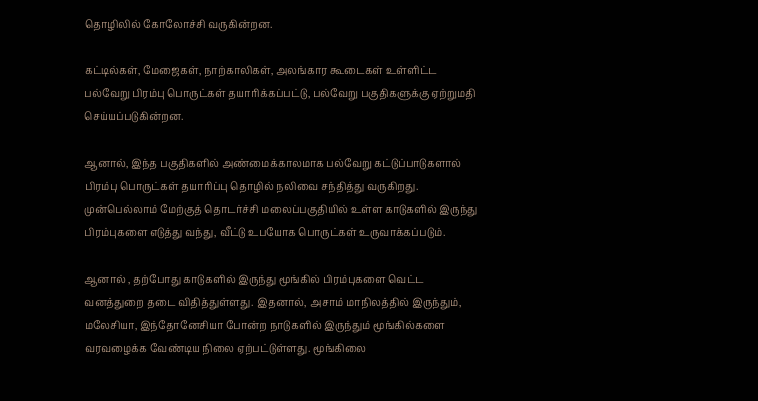தொழிலில் கோலோச்சி வருகின்றன.

கட்டில்கள், மேஜைகள், நாற்காலிகள், அலங்கார கூடைகள் உள்ளிட்ட பல்வேறு பிரம்பு பொருட்கள் தயாரிக்கப்பட்டு, பல்வேறு பகுதிகளுக்கு ஏற்றுமதி செய்யப்படுகின்றன.

ஆனால், இந்த பகுதிகளில் அண்மைக்காலமாக பல்வேறு கட்டுப்பாடுகளால் பிரம்பு பொருட்கள் தயாரிப்பு தொழில் நலிவை சந்தித்து வருகிறது. முன்பெல்லாம் மேற்குத் தொடர்ச்சி மலைப்பகுதியில் உள்ள காடுகளில் இருந்து பிரம்புகளை எடுத்து வந்து, வீட்டு உபயோக பொருட்கள் உருவாக்கப்படும்.

ஆனால் , தற்போது காடுகளில் இருந்து மூங்கில் பிரம்புகளை வெட்ட வனத்துறை தடை விதித்துள்ளது. இதனால், அசாம் மாநிலத்தில் இருந்தும், மலேசியா, இந்தோனேசியா போன்ற நாடுகளில் இருந்தும் மூங்கில்களை வரவழைக்க வேண்டிய நிலை ஏற்பட்டுள்ளது. மூங்கிலை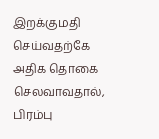இறக்குமதி செய்வதற்கே அதிக தொகை செலவாவதால், பிரம்பு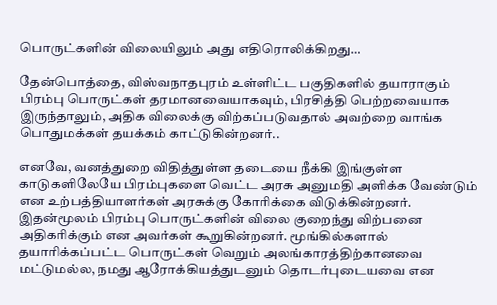பொருட்களின் விலையிலும் அது எதிரொலிக்கிறது…

தேன்பொத்தை, விஸ்வநாதபுரம் உள்ளிட்ட பகுதிகளில் தயாராகும் பிரம்பு பொருட்கள் தரமானவையாகவும், பிரசித்தி பெற்றவையாக இருந்தாலும், அதிக விலைக்கு விற்கப்படுவதால் அவற்றை வாங்க பொதுமக்கள் தயக்கம் காட்டுகின்றனர்..

எனவே, வனத்துறை விதித்துள்ள தடையை நீக்கி இங்குள்ள காடுகளிலேயே பிரம்புகளை வெட்ட அரசு அனுமதி அளிக்க வேண்டும் என உற்பத்தியாளர்கள் அரசுக்கு கோரிக்கை விடுக்கின்றனர். இதன்மூலம் பிரம்பு பொருட்களின் விலை குறைந்து விற்பனை அதிகரிக்கும் என அவர்கள் கூறுகின்றனர். மூங்கில்களால் தயாரிக்கப்பட்ட பொருட்கள் வெறும் அலங்காரத்திற்கானவை மட்டுமல்ல, நமது ஆரோக்கியத்துடனும் தொடர்புடையவை என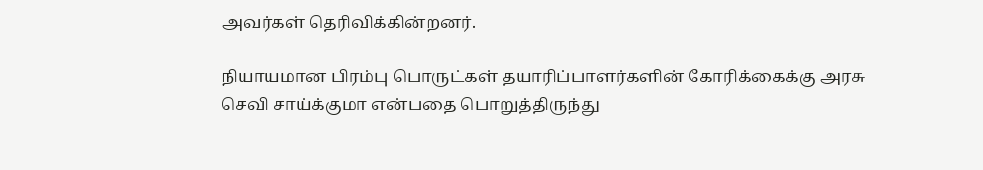அவர்கள் தெரிவிக்கின்றனர்.

நியாயமான பிரம்பு பொருட்கள் தயாரிப்பாளர்களின் கோரிக்கைக்கு அரசு செவி சாய்க்குமா என்பதை பொறுத்திருந்து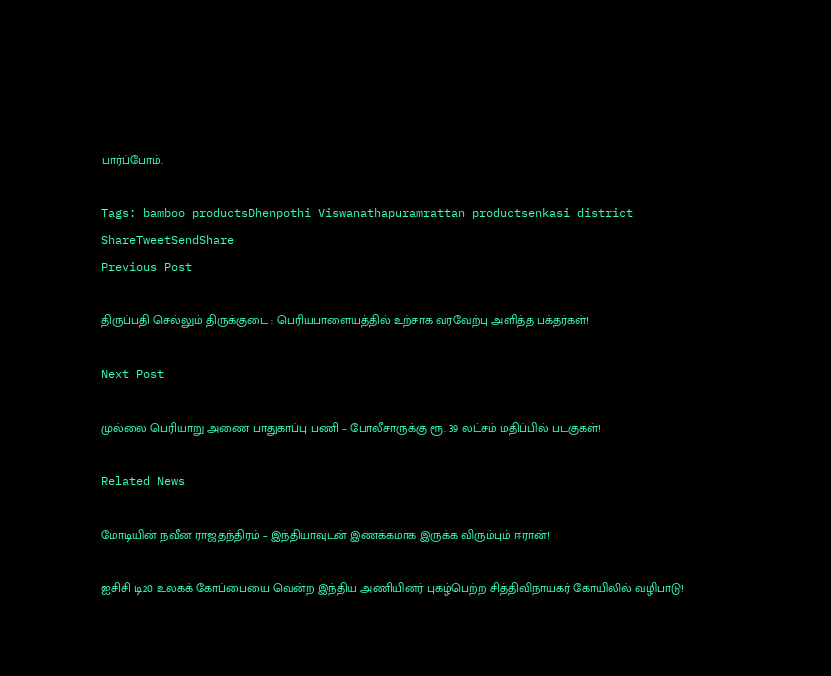பார்ப்போம்.

Tags: bamboo productsDhenpothi Viswanathapuramrattan productsenkasi district
ShareTweetSendShare
Previous Post

திருப்பதி செல்லும் திருக்குடை : பெரியபாளையத்தில் உற்சாக வரவேற்பு அளித்த பக்தர்கள்!

Next Post

முல்லை பெரியாறு அணை பாதுகாப்பு பணி – போலீசாருக்கு ரூ. 39 லட்சம் மதிப்பில் படகுகள்!

Related News

மோடியின் நவீன ராஜதந்திரம் – இந்தியாவுடன் இணக்கமாக இருக்க விரும்பும் ஈரான்!

ஐசிசி டி20 உலகக் கோப்பையை வென்ற இந்திய அணியினர் புகழ்பெற்ற சித்திவிநாயகர் கோயிலில் வழிபாடு!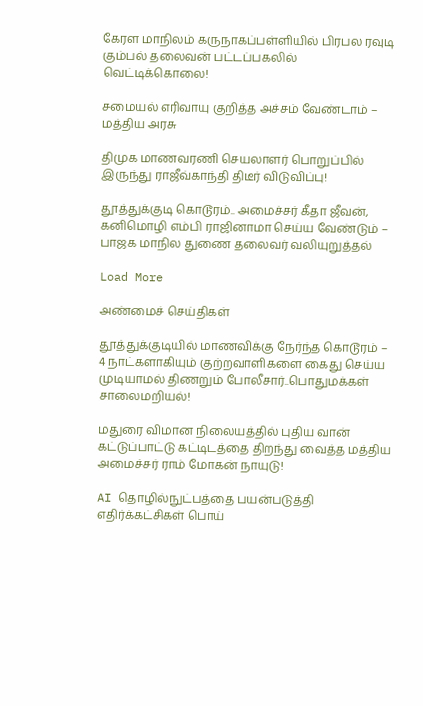கேரள மாநிலம் கருநாகப்பள்ளியில் பிரபல ரவுடி கும்பல் தலைவன் பட்டப்பகலில் வெட்டிக்கொலை!

சமையல் எரிவாயு குறித்த அச்சம் வேண்டாம் – மத்திய அரசு

திமுக மாணவரணி செயலாளர் பொறுப்பில் இருந்து ராஜீவ்காந்தி திடீர் விடுவிப்பு!

தூத்துக்குடி கொடூரம்.. அமைச்சர் கீதா ஜீவன், கனிமொழி எம்பி ராஜினாமா செய்ய வேண்டும் – பாஜக மாநில துணை தலைவர் வலியுறுத்தல்

Load More

அண்மைச் செய்திகள்

தூத்துக்குடியில் மாணவிக்கு நேர்ந்த கொடூரம் – 4 நாட்களாகியும் குற்றவாளிகளை கைது செய்ய முடியாமல் திணறும் போலீசார்..பொதுமக்கள் சாலைமறியல்!

மதுரை விமான நிலையத்தில் புதிய வான் கட்டுப்பாட்டு கட்டிடத்தை திறந்து வைத்த மத்திய அமைச்சர் ராம் மோகன் நாயுடு!

AI தொழில்நுட்பத்தை பயன்படுத்தி எதிர்க்கட்சிகள் பொய்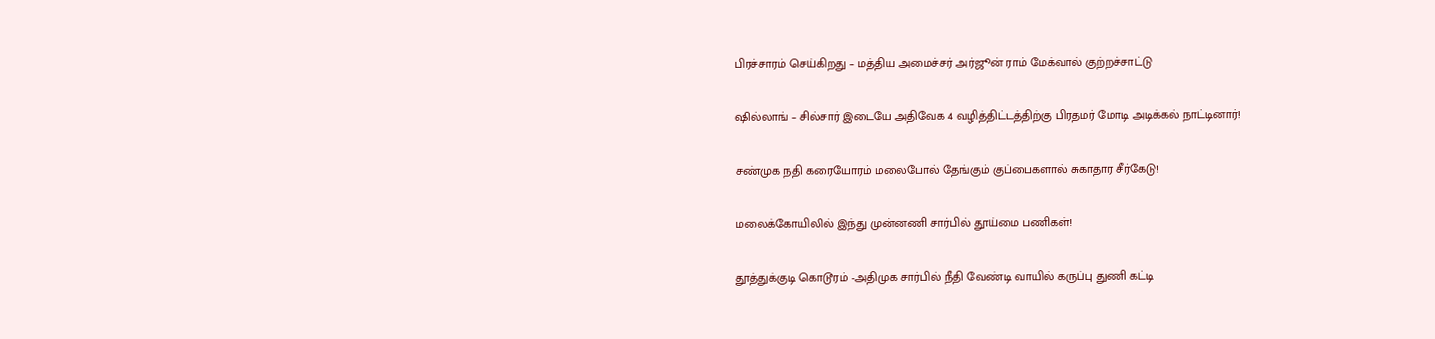பிரச்சாரம் செய்கிறது – மத்திய அமைச்சர் அர்ஜூன் ராம் மேக்வால் குற்றச்சாட்டு

ஷில்லாங் – சில்சார் இடையே அதிவேக 4 வழித்திட்டத்திற்கு பிரதமர் மோடி அடிக்கல் நாட்டினார்!

சண்முக நதி கரையோரம் மலைபோல் தேங்கும் குப்பைகளால் சுகாதார சீர்கேடு!

மலைக்கோயிலில் இந்து முன்னணி சார்பில் தூய்மை பணிகள்!

தூத்துக்குடி கொடூரம் -அதிமுக சார்பில் நீதி வேண்டி வாயில் கருப்பு துணி கட்டி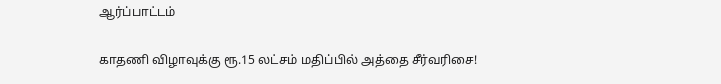ஆர்ப்பாட்டம்

காதணி விழாவுக்கு ரூ.15 லட்சம் மதிப்பில் அத்தை சீர்வரிசை!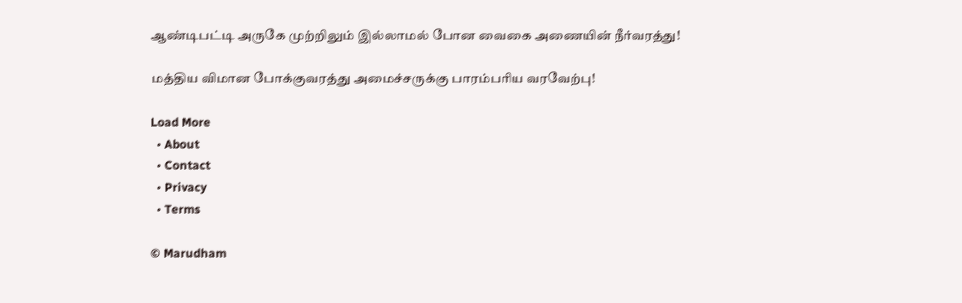ஆண்டிபட்டி அருகே முற்றிலும் இல்லாமல் போன வைகை அணையின் நீர்வரத்து!

மத்திய விமான போக்குவரத்து அமைச்சருக்கு பாரம்பரிய வரவேற்பு!

Load More
  • About
  • Contact
  • Privacy
  • Terms

© Marudham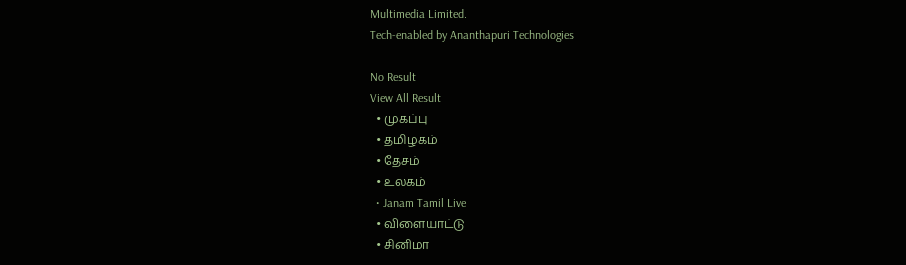Multimedia Limited.
Tech-enabled by Ananthapuri Technologies

No Result
View All Result
  • முகப்பு
  • தமிழகம்
  • தேசம்
  • உலகம்
  • Janam Tamil Live
  • விளையாட்டு
  • சினிமா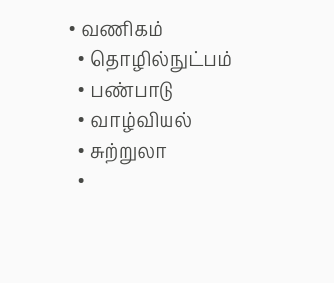• வணிகம்
  • தொழில்நுட்பம்
  • பண்பாடு
  • வாழ்வியல்
  • சுற்றுலா
  •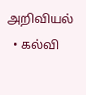அறிவியல்
  • கல்வி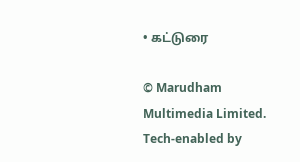• கட்டுரை

© Marudham Multimedia Limited.
Tech-enabled by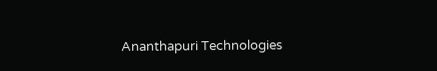Ananthapuri Technologies